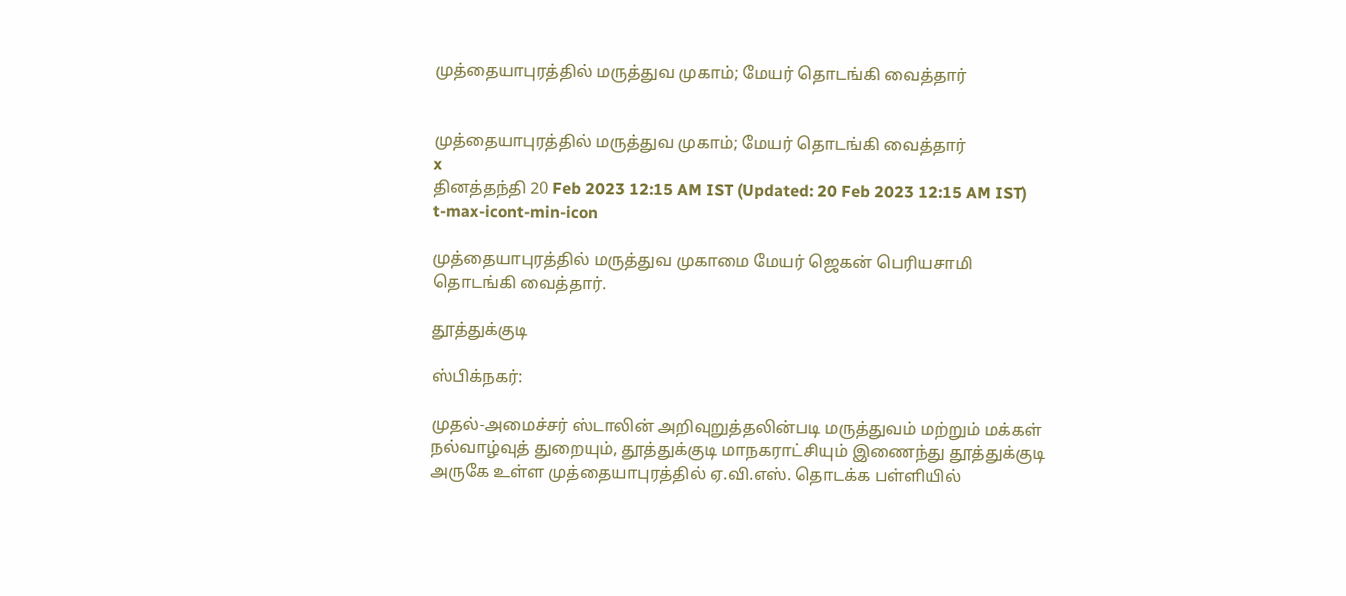முத்தையாபுரத்தில் மருத்துவ முகாம்; மேயர் தொடங்கி வைத்தார்


முத்தையாபுரத்தில் மருத்துவ முகாம்; மேயர் தொடங்கி வைத்தார்
x
தினத்தந்தி 20 Feb 2023 12:15 AM IST (Updated: 20 Feb 2023 12:15 AM IST)
t-max-icont-min-icon

முத்தையாபுரத்தில் மருத்துவ முகாமை மேயர் ஜெகன் பெரியசாமி தொடங்கி வைத்தார்.

தூத்துக்குடி

ஸ்பிக்நகர்:

முதல்-அமைச்சர் ஸ்டாலின் அறிவுறுத்தலின்படி மருத்துவம் மற்றும் மக்கள் நல்வாழ்வுத் துறையும், தூத்துக்குடி மாநகராட்சியும் இணைந்து தூத்துக்குடி அருகே உள்ள முத்தையாபுரத்தில் ஏ.வி.எஸ். தொடக்க பள்ளியில்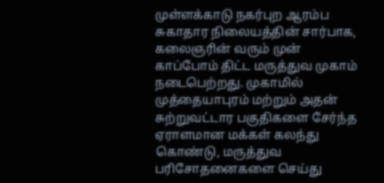முள்ளக்காடு நகர்புற ஆரம்ப சுகாதார நிலையத்தின் சார்பாக, கலைஞரின் வரும் முன் காப்போம் திட்ட மருத்துவ முகாம் நடைபெற்றது. முகாமில் முத்தையாபுரம் மற்றும் அதன் சுற்றுவட்டார பகுதிகளை சேர்ந்த ஏராளமான மக்கள் கலந்து கொண்டு, மருத்துவ பரிசோதனைகளை செய்து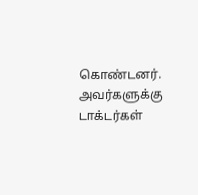கொண்டனர். அவர்களுக்கு டாக்டர்கள்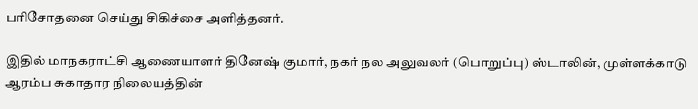பரிசோதனை செய்து சிகிச்சை அளித்தனர்.

இதில் மாநகராட்சி ஆணையாளர் தினேஷ் குமார், நகர் நல அலுவலர் (பொறுப்பு) ஸ்டாலின், முள்ளக்காடு ஆரம்ப சுகாதார நிலையத்தின்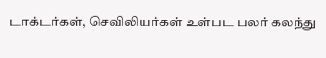டாக்டர்கள், செவிலியர்கள் உள்பட பலர் கலந்து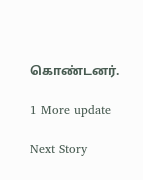கொண்டனர்.

1 More update

Next Story